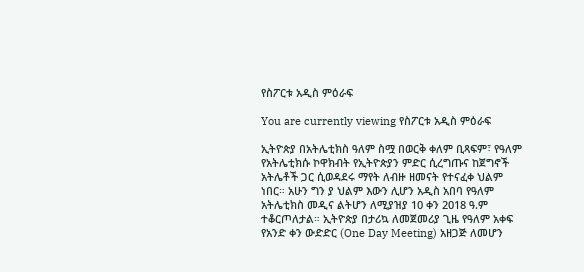የስፖርቱ አዲስ ምዕራፍ

You are currently viewing የስፖርቱ አዲስ ምዕራፍ

ኢትዮጵያ በአትሌቲክስ ዓለም ስሟ በወርቅ ቀለም ቢጻፍም፣ የዓለም የአትሌቲክሱ ኮዋክብት የኢትዮጵያን ምድር ሲረግጡና ከጀግኖች አትሌቶች ጋር ሲወዳደሩ ማየት ለብዙ ዘመናት የተናፈቀ ህልም ነበር። አሁን ግን ያ ህልም እውን ሊሆን አዲስ አበባ የዓለም አትሌቲክስ መዲና ልትሆን ለሚያዝያ 10 ቀን 2018 ዓ.ም ተቆርጦለታል። ኢትዮጵያ በታሪኳ ለመጀመሪያ ጊዜ የዓለም አቀፍ የአንድ ቀን ውድድር (One Day Meeting) አዘጋጅ ለመሆን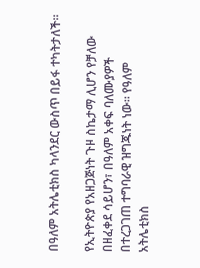በዓለም አትሌቲክስ ካላንደር ውስጥ በይፋ ተካትታለች።

የኢትዮጵያ የአዘጋጅነት ጉዞ ስኬታማ ሊሆን የቻለው በዘፈቀደ ሳይሆን፣ በዓለም አቀፍ ባለሙያዎች በተረጋገጠ ተግባራዊ ዝግጁነት ነው። የዓለም አትሌቲክስ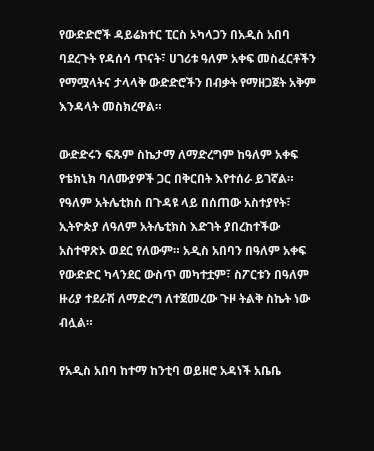የውድድሮች ዳይሬክተር ፒርስ ኦካላጋን በአዲስ አበባ ባደረጉት የዳሰሳ ጥናት፣ ሀገሪቱ ዓለም አቀፍ መስፈርቶችን የማሟላትና ታላላቅ ውድድሮችን በብቃት የማዘጋጀት አቅም እንዳላት መስክረዋል።

ውድድሩን ፍጹም ስኬታማ ለማድረግም ከዓለም አቀፍ የቴክኒክ ባለሙያዎች ጋር በቅርበት እየተሰራ ይገኛል። የዓለም አትሌቲክስ በጉዳዩ ላይ በሰጠው አስተያየት፣ ኢትዮጵያ ለዓለም አትሌቲክስ እድገት ያበረከተችው አስተዋጽኦ ወደር የለውም። አዲስ አበባን በዓለም አቀፍ የውድድር ካላንደር ውስጥ መካተቷም፣ ስፖርቱን በዓለም ዙሪያ ተደራሽ ለማድረግ ለተጀመረው ጉዞ ትልቅ ስኬት ነው ብሏል።

የአዲስ አበባ ከተማ ከንቲባ ወይዘሮ አዳነች አቤቤ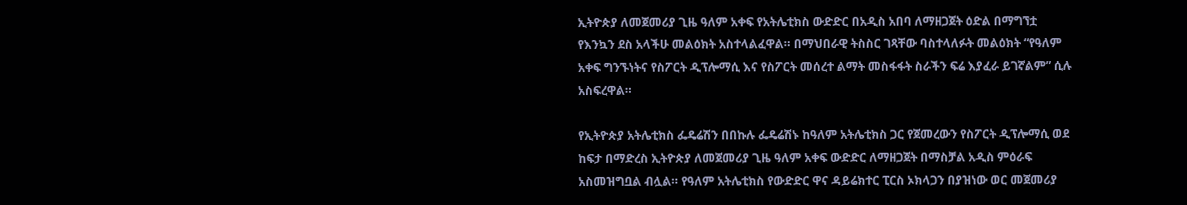ኢትዮጵያ ለመጀመሪያ ጊዜ ዓለም አቀፍ የአትሌቲክስ ውድድር በአዲስ አበባ ለማዘጋጀት ዕድል በማግኘቷ የእንኳን ደስ አላችሁ መልዕክት አስተላልፈዋል። በማህበራዊ ትስስር ገጻቸው ባስተላለፉት መልዕክት “የዓለም አቀፍ ግንኙነትና የስፖርት ዲፕሎማሲ እና የስፖርት መሰረተ ልማት መስፋፋት ስራችን ፍሬ እያፈራ ይገኛልም” ሲሉ አስፍረዋል።

የኢትዮጵያ አትሌቲክስ ፌዴሬሽን በበኩሉ ፌዴሬሽኑ ከዓለም አትሌቲክስ ጋር የጀመረውን የስፖርት ዲፕሎማሲ ወደ ከፍታ በማድረስ ኢትዮጵያ ለመጀመሪያ ጊዜ ዓለም አቀፍ ውድድር ለማዘጋጀት በማስቻል አዲስ ምዕራፍ አስመዝግቧል ብሏል። የዓለም አትሌቲክስ የውድድር ዋና ዳይሬክተር ፒርስ ኦክላጋን በያዝነው ወር መጀመሪያ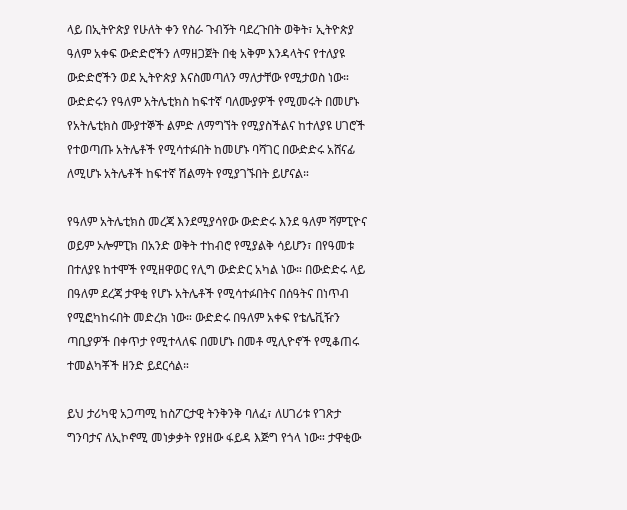ላይ በኢትዮጵያ የሁለት ቀን የስራ ጉብኝት ባደረጉበት ወቅት፣ ኢትዮጵያ ዓለም አቀፍ ውድድሮችን ለማዘጋጀት በቂ አቅም እንዳላትና የተለያዩ ውድድሮችን ወደ ኢትዮጵያ እናስመጣለን ማለታቸው የሚታወስ ነው። ውድድሩን የዓለም አትሌቲክስ ከፍተኛ ባለሙያዎች የሚመሩት በመሆኑ የአትሌቲክስ ሙያተኞች ልምድ ለማግኘት የሚያስችልና ከተለያዩ ሀገሮች የተወጣጡ አትሌቶች የሚሳተፉበት ከመሆኑ ባሻገር በውድድሩ አሸናፊ ለሚሆኑ አትሌቶች ከፍተኛ ሽልማት የሚያገኙበት ይሆናል።

የዓለም አትሌቲክስ መረጃ እንደሚያሳየው ውድድሩ እንደ ዓለም ሻምፒዮና ወይም ኦሎምፒክ በአንድ ወቅት ተከብሮ የሚያልቅ ሳይሆን፣ በየዓመቱ በተለያዩ ከተሞች የሚዘዋወር የሊግ ውድድር አካል ነው። በውድድሩ ላይ በዓለም ደረጃ ታዋቂ የሆኑ አትሌቶች የሚሳተፉበትና በሰዓትና በነጥብ የሚፎካከሩበት መድረክ ነው። ውድድሩ በዓለም አቀፍ የቴሌቪዥን ጣቢያዎች በቀጥታ የሚተላለፍ በመሆኑ በመቶ ሚሊዮኖች የሚቆጠሩ ተመልካቾች ዘንድ ይደርሳል።

ይህ ታሪካዊ አጋጣሚ ከስፖርታዊ ትንቅንቅ ባለፈ፣ ለሀገሪቱ የገጽታ ግንባታና ለኢኮኖሚ መነቃቃት የያዘው ፋይዳ እጅግ የጎላ ነው። ታዋቂው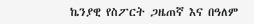ኬንያዊ የስፖርት ጋዜጠኛ እና በዓለም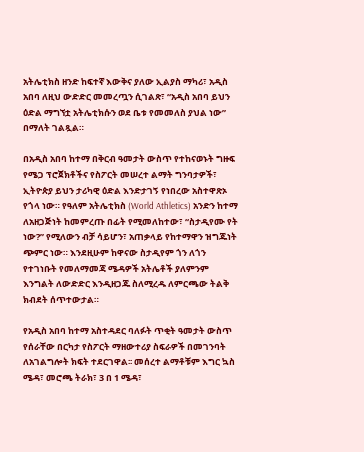አትሌቲክስ ዘንድ ከፍተኛ እውቅና ያለው ኢልያስ ማካሪ፣ አዲስ አበባ ለዚህ ውድድር መመረጧን ሲገልጽ፣ “አዲስ አበባ ይህን ዕድል ማግኘቷ አትሌቲክሱን ወደ ቤቱ የመመለስ ያህል ነው” በማለት ገልጿል።

በአዲስ አበባ ከተማ በቅርብ ዓመታት ውስጥ የተከናወኑት ግዙፍ የሜጋ ፕሮጀክቶችና የስፖርት መሠረተ ልማት ግንባታዎች፣ ኢትዮጵያ ይህን ታሪካዊ ዕድል እንድታገኝ የነበረው አስተዋጽኦ የጎላ ነው። የዓለም አትሌቲክስ (World Athletics) አንድን ከተማ ለአዘጋጅነት ከመምረጡ በፊት የሚመለከተው፣ “ስታዲየሙ የት ነው?” የሚለውን ብቻ ሳይሆን፣ አጠቃላይ የከተማዋን ዝግጁነት ጭምር ነው። እንደዚሁም ከዋናው ስታዲየም ጎን ለጎን የተገነቡት የመለማመጃ ሜዳዎች አትሌቶች ያለምንም እንግልት ለውድድር እንዲዘጋጁ ስለሚረዱ ለምርጫው ትልቅ ክብደት ሰጥተውታል።

የአዲስ አበባ ከተማ አስተዳደር ባለፉት ጥቂት ዓመታት ውስጥ የሰራቸው በርካታ የስፖርት ማዘውተሪያ ስፍራዎች በመገንባት ለአገልግሎት ክፍት ተደርገዋል፡፡ መሰረተ ልማቶቹም እግር ኳስ ሜዳ፣ መሮጫ ትራክ፣ 3 በ 1 ሜዳ፣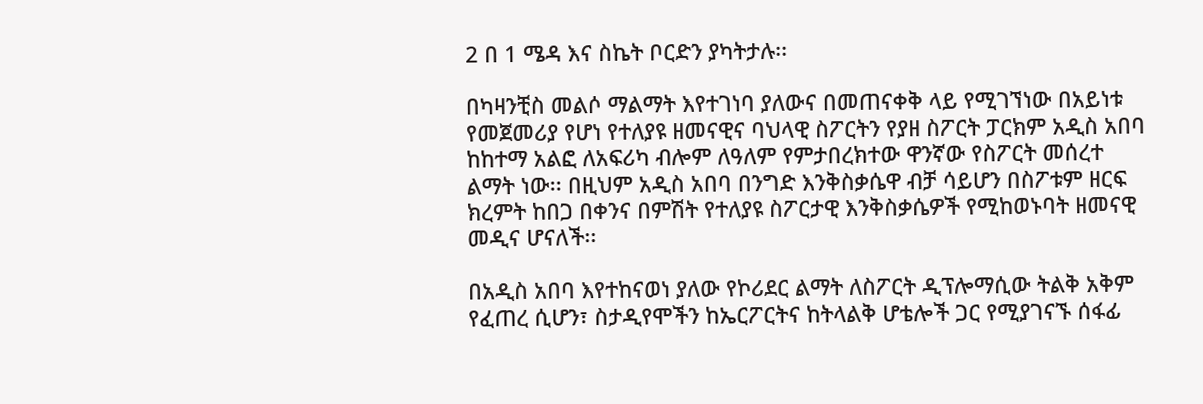2 በ 1 ሜዳ እና ስኬት ቦርድን ያካትታሉ፡፡

በካዛንቺስ መልሶ ማልማት እየተገነባ ያለውና በመጠናቀቅ ላይ የሚገኘነው በአይነቱ የመጀመሪያ የሆነ የተለያዩ ዘመናዊና ባህላዊ ስፖርትን የያዘ ስፖርት ፓርክም አዲስ አበባ ከከተማ አልፎ ለአፍሪካ ብሎም ለዓለም የምታበረክተው ዋንኛው የስፖርት መሰረተ ልማት ነው፡፡ በዚህም አዲስ አበባ በንግድ እንቅስቃሴዋ ብቻ ሳይሆን በስፖቱም ዘርፍ ክረምት ከበጋ በቀንና በምሽት የተለያዩ ስፖርታዊ እንቅስቃሴዎች የሚከወኑባት ዘመናዊ መዲና ሆናለች፡፡

በአዲስ አበባ እየተከናወነ ያለው የኮሪደር ልማት ለስፖርት ዲፕሎማሲው ትልቅ አቅም የፈጠረ ሲሆን፣ ስታዲየሞችን ከኤርፖርትና ከትላልቅ ሆቴሎች ጋር የሚያገናኙ ሰፋፊ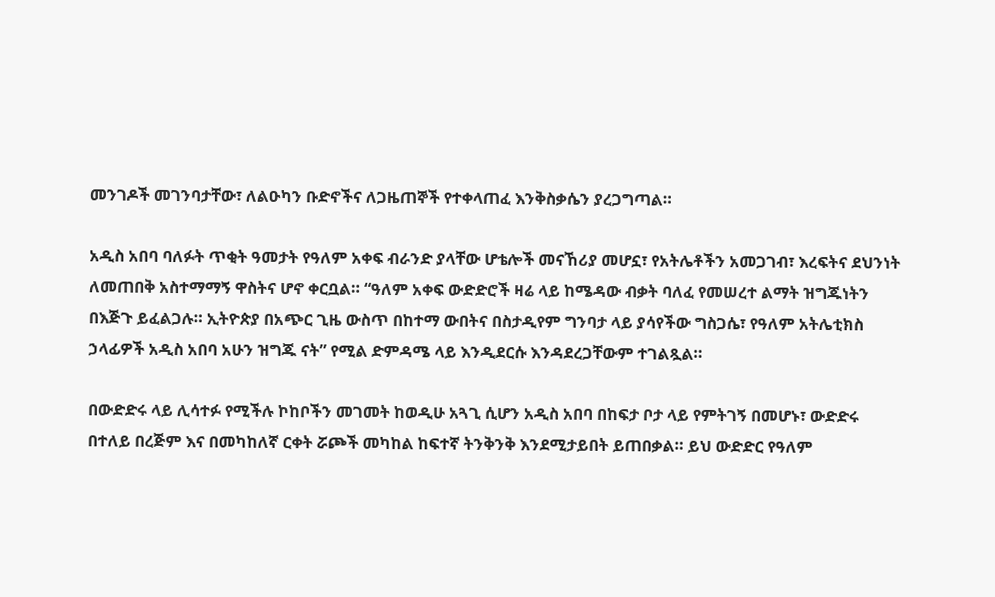መንገዶች መገንባታቸው፣ ለልዑካን ቡድኖችና ለጋዜጠኞች የተቀላጠፈ እንቅስቃሴን ያረጋግጣል።

አዲስ አበባ ባለፉት ጥቂት ዓመታት የዓለም አቀፍ ብራንድ ያላቸው ሆቴሎች መናኸሪያ መሆኗ፣ የአትሌቶችን አመጋገብ፣ እረፍትና ደህንነት ለመጠበቅ አስተማማኝ ዋስትና ሆኖ ቀርቧል። “ዓለም አቀፍ ውድድሮች ዛሬ ላይ ከሜዳው ብቃት ባለፈ የመሠረተ ልማት ዝግጁነትን በእጅጉ ይፈልጋሉ። ኢትዮጵያ በአጭር ጊዜ ውስጥ በከተማ ውበትና በስታዲየም ግንባታ ላይ ያሳየችው ግስጋሴ፣ የዓለም አትሌቲክስ ኃላፊዎች አዲስ አበባ አሁን ዝግጁ ናት” የሚል ድምዳሜ ላይ እንዲደርሱ እንዳደረጋቸውም ተገልጿል።

በውድድሩ ላይ ሊሳተፉ የሚችሉ ኮከቦችን መገመት ከወዲሁ አጓጊ ሲሆን አዲስ አበባ በከፍታ ቦታ ላይ የምትገኝ በመሆኑ፣ ውድድሩ በተለይ በረጅም እና በመካከለኛ ርቀት ሯጮች መካከል ከፍተኛ ትንቅንቅ እንደሚታይበት ይጠበቃል። ይህ ውድድር የዓለም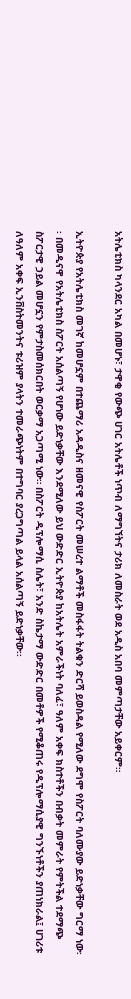አትሌቲክስ ካላንደር አካል በመሆኑ፣ ታዋቂ የውጭ ሀገር አትሌቶች ነጥብ ለማግኘትና ታሪክ ለመስራት ወደ አዲስ አበባ መምጣታቸው አይቀርም።

ኢትዮጵያ የአትሌቲክስ መገኛ ከመሆኗም በተጨማሪ አዳዲስና ዘመናዊ የስፖርት መሠረተ ልማቶች መስፋፋት ትልቁን ድርሻ ይወስዳል የሚለው ደግሞ የስፖርት ባለሙያው ይድነቃቸው ግርማ ነው፡፡ በመዲናዋ የአትሌቲክስ ስፖርት አሰልጣኝ የሆነው ይድነቃቸው እንደሚለው ይህ ውድድር ኢትዮጵያ ከአትሌት አምራችነት ባለፈ፣ ዓለም አቀፍ ክስተቶችን በብቃት መምራት የምትችል ተደማጭ ስፖርታዊ ኃይል መሆኗን የምታስመሰክርበት ወርቃማ አጋጣሚ ነው። በስፖርት ዲፕሎማሲ ስሌት፣ አንድ ስኬታማ ውድድር በመቶዎች የሚቆጠሩ የዲፕሎማሲያዊ ግንኙነቶችን ያጠነክራል፤ ሀገሪቱ ለዓለም አቀፍ ኢንቨስትመንትና ቱሪዝም ያላትን ተመራጭነትም በተግባር ያረጋግጣል ይላል አሰልጣኝ ይድነቃቸው፡፡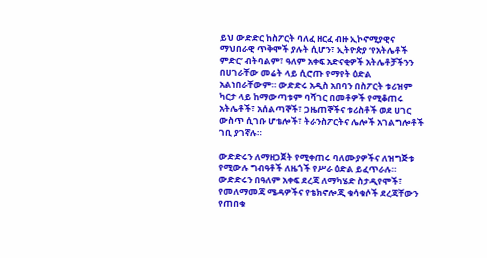ይህ ውድድር ከስፖርት ባለፈ ዘርፈ ብዙ ኢኮኖሚያዊና ማህበራዊ ጥቅሞች ያሉት ሲሆን፣ ኢትዮጵያ ‘የአትሌቶች ምድር’ ብትባልም፣ ዓለም አቀፍ አድናቂዎች አትሌቶቻችንን በሀገራቸው መሬት ላይ ሲሮጡ የማየት ዕድል አልነበራቸውም። ውድድሩ አዲስ አበባን በስፖርት ቱሪዝም ካርታ ላይ ከማውጣቱም ባሻገር በመቶዎች የሚቆጠሩ አትሌቶች፣ አሰልጣኞች፣ ጋዜጠኞችና ቱሪስቶች ወደ ሀገር ውስጥ ሲገቡ ሆቴሎች፣ ትራንስፖርትና ሌሎች አገልግሎቶች ገቢ ያገኛሉ።

ውድድሩን ለማዘጋጀት የሚቀጠሩ ባለሙያዎችና ለዝግጅቱ የሚውሉ ግብዓቶች ለዜጎች የሥራ ዕድል ይፈጥራሉ። ውድድሩን በዓለም አቀፍ ደረጃ ለማካሄድ ስታዲየሞች፣ የመለማመጃ ሜዳዎችና የቴክኖሎጂ ቁሳቁሶች ደረጃቸውን የጠበቁ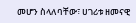መሆን ስላለባቸው፣ ሀገሪቱ ዘመናዊ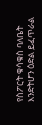የስፖርት ቁሳቁስ ባለቤት እንድትሆን ዕድል ይፈጥራል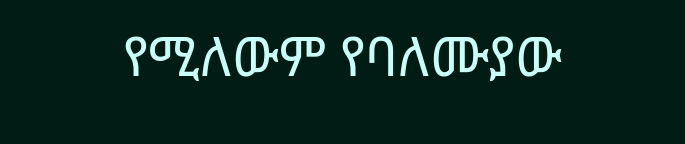የሚለውም የባለሙያው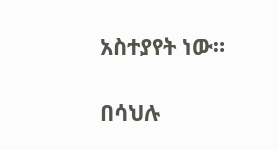አስተያየት ነው።

በሳህሉ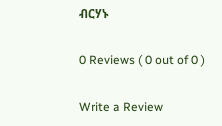ብርሃኑ

0 Reviews ( 0 out of 0 )

Write a Review